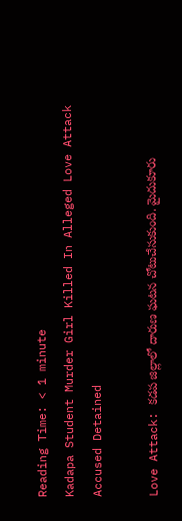Reading Time: < 1 minute
Kadapa Student Murder Girl Killed In Alleged Love Attack Accused Detained

Love Attack: కడప జిల్లాలో దారుణ ఘటన చోటుచేసుకుంది. మైదుకూరు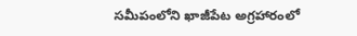సమీపంలోని ఖాజీపేట అగ్రహారంలో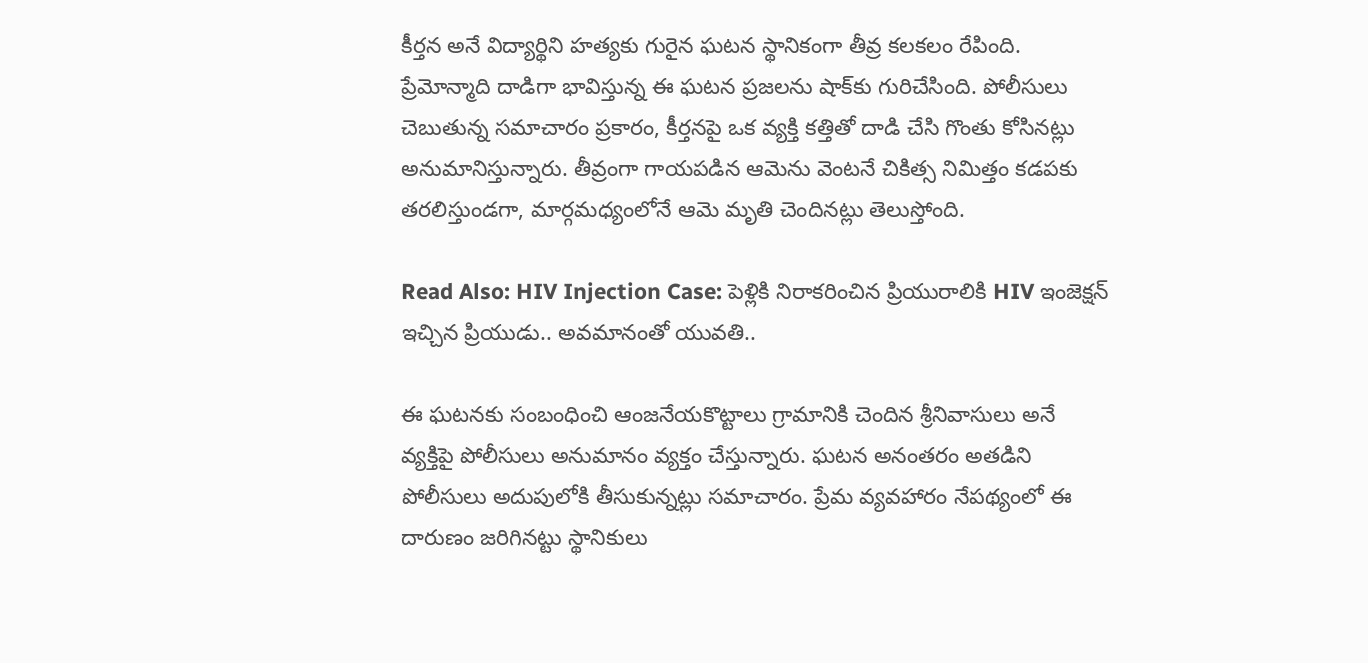కీర్తన అనే విద్యార్థిని హత్యకు గురైన ఘటన స్థానికంగా తీవ్ర కలకలం రేపింది. ప్రేమోన్మాది దాడిగా భావిస్తున్న ఈ ఘటన ప్రజలను షాక్‌కు గురిచేసింది. పోలీసులు చెబుతున్న సమాచారం ప్రకారం, కీర్తనపై ఒక వ్యక్తి కత్తితో దాడి చేసి గొంతు కోసినట్లు అనుమానిస్తున్నారు. తీవ్రంగా గాయపడిన ఆమెను వెంటనే చికిత్స నిమిత్తం కడపకు తరలిస్తుండగా, మార్గమధ్యంలోనే ఆమె మృతి చెందినట్లు తెలుస్తోంది.

Read Also: HIV Injection Case: పెళ్లికి నిరాకరించిన ప్రియురాలికి HIV ఇంజెక్షన్‌ ఇచ్చిన ప్రియుడు.. అవమానంతో యువతి..

ఈ ఘటనకు సంబంధించి ఆంజనేయకొట్టాలు గ్రామానికి చెందిన శ్రీనివాసులు అనే వ్యక్తిపై పోలీసులు అనుమానం వ్యక్తం చేస్తున్నారు. ఘటన అనంతరం అతడిని పోలీసులు అదుపులోకి తీసుకున్నట్లు సమాచారం. ప్రేమ వ్యవహారం నేపథ్యంలో ఈ దారుణం జరిగినట్టు స్థానికులు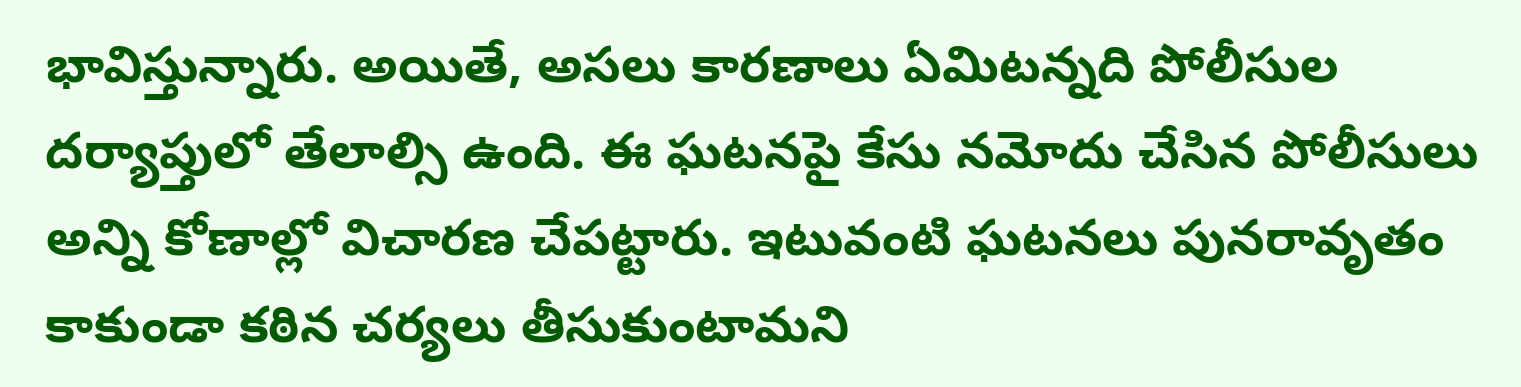భావిస్తున్నారు. అయితే, అసలు కారణాలు ఏమిటన్నది పోలీసుల దర్యాప్తులో తేలాల్సి ఉంది. ఈ ఘటనపై కేసు నమోదు చేసిన పోలీసులు అన్ని కోణాల్లో విచారణ చేపట్టారు. ఇటువంటి ఘటనలు పునరావృతం కాకుండా కఠిన చర్యలు తీసుకుంటామని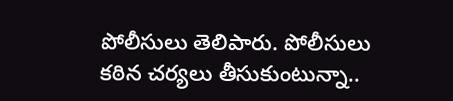పోలీసులు తెలిపారు. పోలీసులు కఠిన చర్యలు తీసుకుంటున్నా..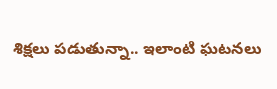శిక్షలు పడుతున్నా.. ఇలాంటి ఘటనలు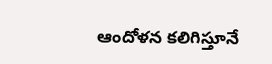ఆందోళన కలిగిస్తూనే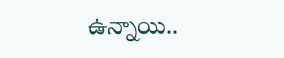ఉన్నాయి..